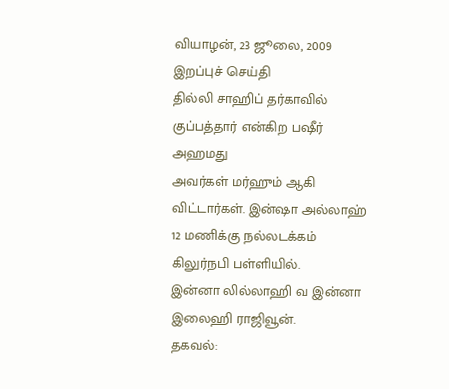வியாழன், 23 ஜூலை, 2009
இறப்புச் செய்தி
தில்லி சாஹிப் தர்காவில்
குப்பத்தார் என்கிற பஷீர் அஹமது
அவர்கள் மர்ஹும் ஆகி விட்டார்கள். இன்ஷா அல்லாஹ் 12 மணிக்கு நல்லடக்கம் கிலுர்நபி பள்ளியில்.
இன்னா லில்லாஹி வ இன்னா இலைஹி ராஜிவூன்.
தகவல்: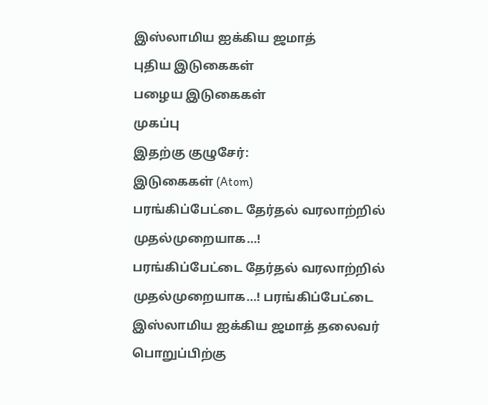இஸ்லாமிய ஐக்கிய ஜமாத்
புதிய இடுகைகள்
பழைய இடுகைகள்
முகப்பு
இதற்கு குழுசேர்:
இடுகைகள் (Atom)
பரங்கிப்பேட்டை தேர்தல் வரலாற்றில் முதல்முறையாக…!
பரங்கிப்பேட்டை தேர்தல் வரலாற்றில் முதல்முறையாக…! பரங்கிப்பேட்டை இஸ்லாமிய ஐக்கிய ஜமாத் தலைவர் பொறுப்பிற்கு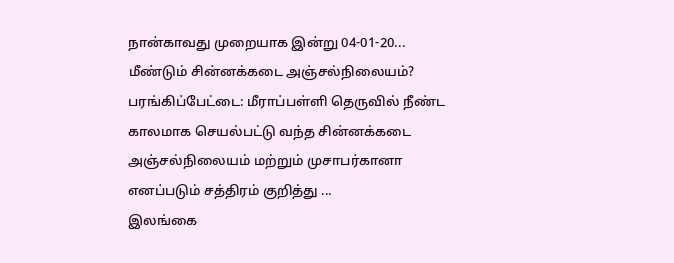நான்காவது முறையாக இன்று 04-01-20...
மீண்டும் சின்னக்கடை அஞ்சல்நிலையம்?
பரங்கிப்பேட்டை: மீராப்பள்ளி தெருவில் நீண்ட காலமாக செயல்பட்டு வந்த சின்னக்கடை அஞ்சல்நிலையம் மற்றும் முசாபர்கானா எனப்படும் சத்திரம் குறித்து ...
இலங்கை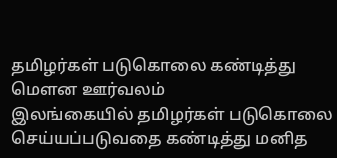தமிழர்கள் படுகொலை கண்டித்து மெளன ஊர்வலம்
இலங்கையில் தமிழர்கள் படுகொலை செய்யப்படுவதை கண்டித்து மனித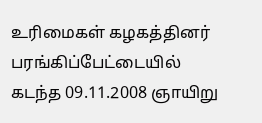உரிமைகள் கழகத்தினர் பரங்கிப்பேட்டையில் கடந்த 09.11.2008 ஞாயிறு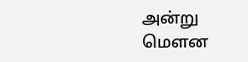அன்று மெளன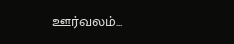ஊர்வலம்...